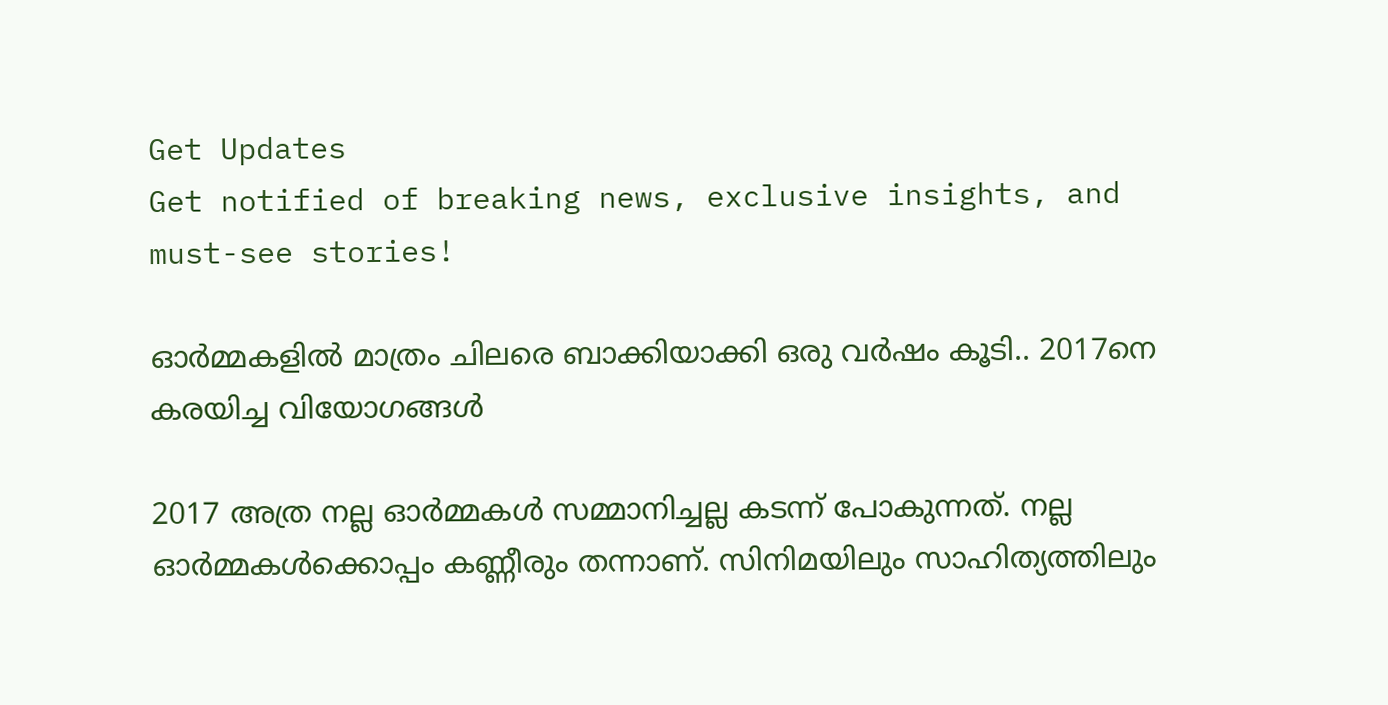Get Updates
Get notified of breaking news, exclusive insights, and must-see stories!

ഓർമ്മകളിൽ മാത്രം ചിലരെ ബാക്കിയാക്കി ഒരു വർഷം കൂടി.. 2017നെ കരയിച്ച വിയോഗങ്ങൾ

2017 അത്ര നല്ല ഓര്‍മ്മകള്‍ സമ്മാനിച്ചല്ല കടന്ന് പോകുന്നത്. നല്ല ഓര്‍മ്മകള്‍ക്കൊപ്പം കണ്ണീരും തന്നാണ്. സിനിമയിലും സാഹിത്യത്തിലും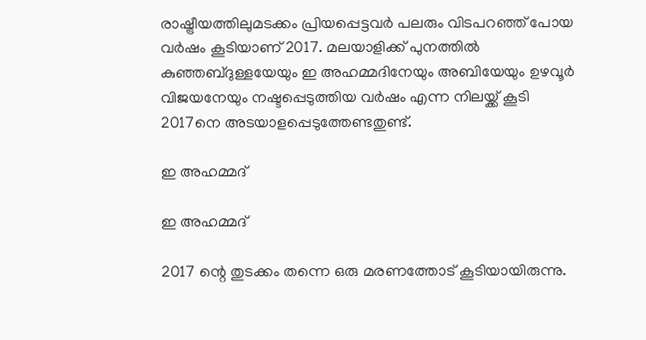രാഷ്ട്രീയത്തിലുമടക്കം പ്രിയപ്പെട്ടവര്‍ പലരും വിടപറഞ്ഞ് പോയ വര്‍ഷം കൂടിയാണ് 2017. മലയാളിക്ക് പുനത്തില്‍ കുഞ്ഞബ്ദുള്ളയേയും ഇ അഹമ്മദിനേയും അബിയേയും ഉഴവൂര്‍ വിജയനേയും നഷ്ടപ്പെടുത്തിയ വര്‍ഷം എന്ന നിലയ്ക്ക് കൂടി 2017നെ അടയാളപ്പെടുത്തേണ്ടതുണ്ട്.

ഇ അഹമ്മദ്

ഇ അഹമ്മദ്

2017 ന്റെ തുടക്കം തന്നെ ഒരു മരണത്തോട് കൂടിയായിരുന്നു.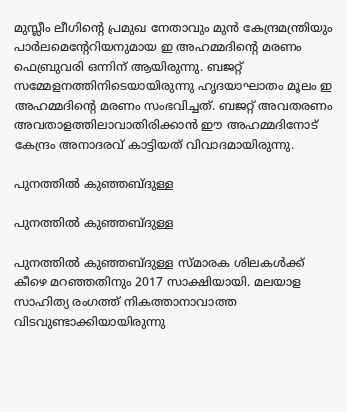മുസ്ലീം ലീഗിന്റെ പ്രമുഖ നേതാവും മുന്‍ കേന്ദ്രമന്ത്രിയും പാര്‍ലമെന്റേറിയനുമായ ഇ അഹമ്മദിന്റെ മരണം ഫെബ്രുവരി ഒന്നിന് ആയിരുന്നു. ബജറ്റ് സമ്മേളനത്തിനിടെയായിരുന്നു ഹൃദയാഘാതം മൂലം ഇ അഹമ്മദിന്റെ മരണം സംഭവിച്ചത്. ബജറ്റ് അവതരണം അവതാളത്തിലാവാതിരിക്കാന്‍ ഈ അഹമ്മദിനോട് കേന്ദ്രം അനാദരവ് കാട്ടിയത് വിവാദമായിരുന്നു.

പുനത്തില്‍ കുഞ്ഞബ്ദുള്ള

പുനത്തില്‍ കുഞ്ഞബ്ദുള്ള

പുനത്തില്‍ കുഞ്ഞബ്ദുള്ള സ്മാരക ശിലകള്‍ക്ക് കീഴെ മറഞ്ഞതിനും 2017 സാക്ഷിയായി. മലയാള സാഹിത്യ രംഗത്ത് നികത്താനാവാത്ത വിടവുണ്ടാക്കിയായിരുന്നു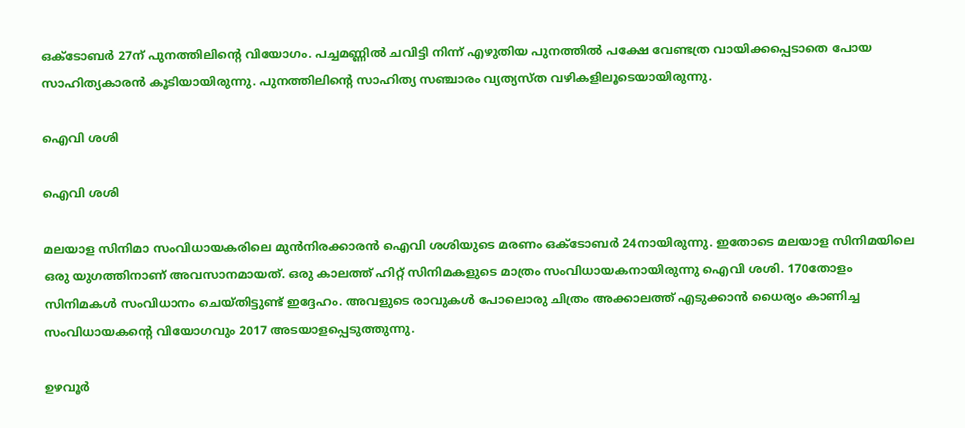ഒക്ടോബര്‍ 27ന് പുനത്തിലിന്റെ വിയോഗം. പച്ചമണ്ണില്‍ ചവിട്ടി നിന്ന് എഴുതിയ പുനത്തില്‍ പക്ഷേ വേണ്ടത്ര വായിക്കപ്പെടാതെ പോയ സാഹിത്യകാരന്‍ കൂടിയായിരുന്നു. പുനത്തിലിന്റെ സാഹിത്യ സഞ്ചാരം വ്യത്യസ്ത വഴികളിലൂടെയായിരുന്നു.

ഐവി ശശി

ഐവി ശശി

മലയാള സിനിമാ സംവിധായകരിലെ മുന്‍നിരക്കാരന്‍ ഐവി ശശിയുടെ മരണം ഒക്ടോബര്‍ 24നായിരുന്നു. ഇതോടെ മലയാള സിനിമയിലെ ഒരു യുഗത്തിനാണ് അവസാനമായത്. ഒരു കാലത്ത് ഹിറ്റ് സിനിമകളുടെ മാത്രം സംവിധായകനായിരുന്നു ഐവി ശശി. 170തോളം സിനിമകള്‍ സംവിധാനം ചെയ്തിട്ടുണ്ട് ഇദ്ദേഹം. അവളുടെ രാവുകള്‍ പോലൊരു ചിത്രം അക്കാലത്ത് എടുക്കാന്‍ ധൈര്യം കാണിച്ച സംവിധായകന്റെ വിയോഗവും 2017 അടയാളപ്പെടുത്തുന്നു.

ഉഴവൂര്‍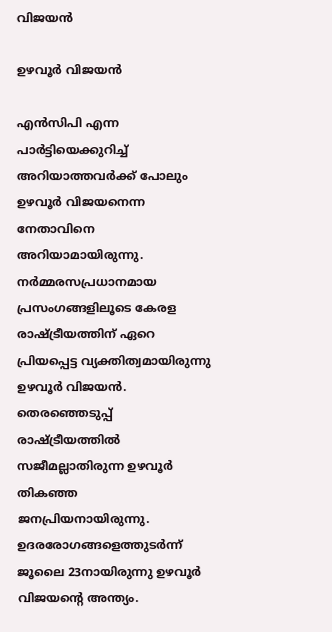വിജയന്‍

ഉഴവൂര്‍ വിജയന്‍

എന്‍സിപി എന്ന പാര്‍ട്ടിയെക്കുറിച്ച് അറിയാത്തവര്‍ക്ക് പോലും ഉഴവൂര്‍ വിജയനെന്ന നേതാവിനെ അറിയാമായിരുന്നു. നര്‍മ്മരസപ്രധാനമായ പ്രസംഗങ്ങളിലൂടെ കേരള രാഷ്ട്രീയത്തിന് ഏറെ പ്രിയപ്പെട്ട വ്യക്തിത്വമായിരുന്നു ഉഴവൂര്‍ വിജയന്‍. തെരഞ്ഞെടുപ്പ് രാഷ്ട്രീയത്തില്‍ സജീമല്ലാതിരുന്ന ഉഴവൂര്‍ തികഞ്ഞ ജനപ്രിയനായിരുന്നു. ഉദരരോഗങ്ങളെത്തുടര്‍ന്ന് ജൂലൈ 23നായിരുന്നു ഉഴവൂര്‍ വിജയന്റെ അന്ത്യം.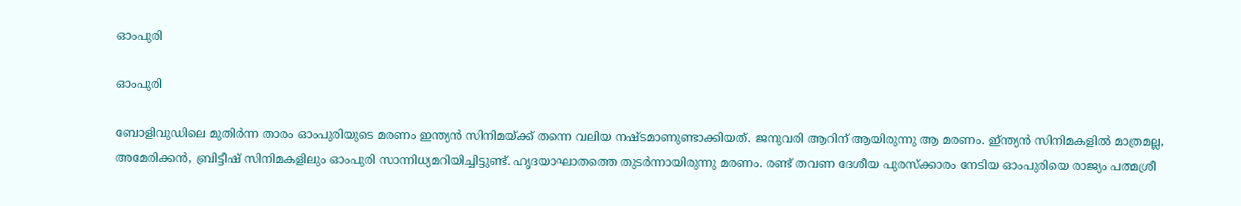ഓംപുരി

ഓംപുരി

ബോളിവുഡിലെ മുതിര്‍ന്ന താരം ഓംപുരിയുടെ മരണം ഇന്ത്യന്‍ സിനിമയ്ക്ക് തന്നെ വലിയ നഷ്ടമാണുണ്ടാക്കിയത്. ജനുവരി ആറിന് ആയിരുന്നു ആ മരണം. ഇ്ന്ത്യന്‍ സിനിമകളില്‍ മാത്രമല്ല, അമേരിക്കന്‍, ബ്രിട്ടീഷ് സിനിമകളിലും ഓംപുരി സാന്നിധ്യമറിയിച്ചിട്ടുണ്ട്. ഹൃദയാഘാതത്തെ തുടര്‍ന്നായിരുന്നു മരണം. രണ്ട് തവണ ദേശീയ പുരസ്‌ക്കാരം നേടിയ ഓംപുരിയെ രാജ്യം പത്മശ്രീ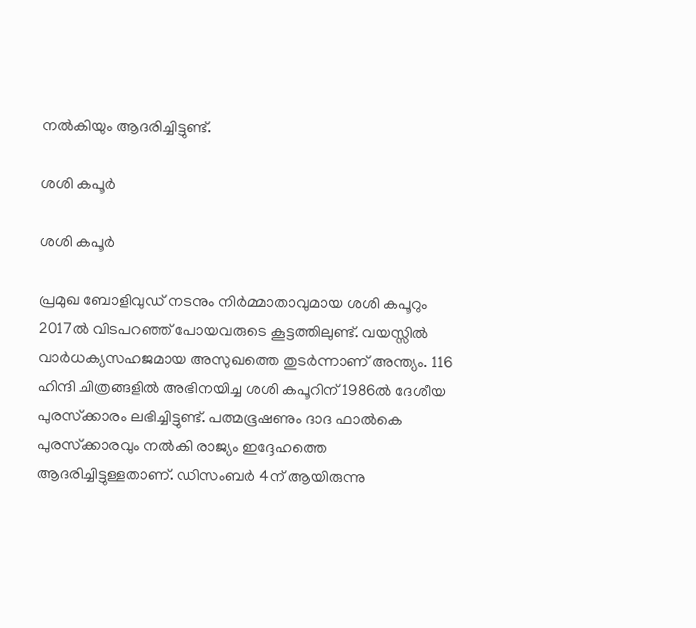നല്‍കിയും ആദരിച്ചിട്ടുണ്ട്.

ശശി കപൂർ

ശശി കപൂർ

പ്രമുഖ ബോളിവുഡ് നടനും നിര്‍മ്മാതാവുമായ ശശി കപൂറും 2017ല്‍ വിടപറഞ്ഞ് പോയവരുടെ കൂട്ടത്തിലുണ്ട്. വയസ്സില്‍ വാര്‍ധക്യസഹജമായ അസുഖത്തെ തുടര്‍ന്നാണ് അന്ത്യം. 116 ഹിന്ദി ചിത്രങ്ങളില്‍ അഭിനയിച്ച ശശി കപൂറിന് 1986ല്‍ ദേശീയ പുരസ്‌ക്കാരം ലഭിച്ചിട്ടുണ്ട്. പത്മഭൂഷണും ദാദ ഫാല്‍കെ പുരസ്‌ക്കാരവും നല്‍കി രാജ്യം ഇദ്ദേഹത്തെ ആദരിച്ചിട്ടുള്ളതാണ്. ഡിസംബര്‍ 4ന് ആയിരുന്നു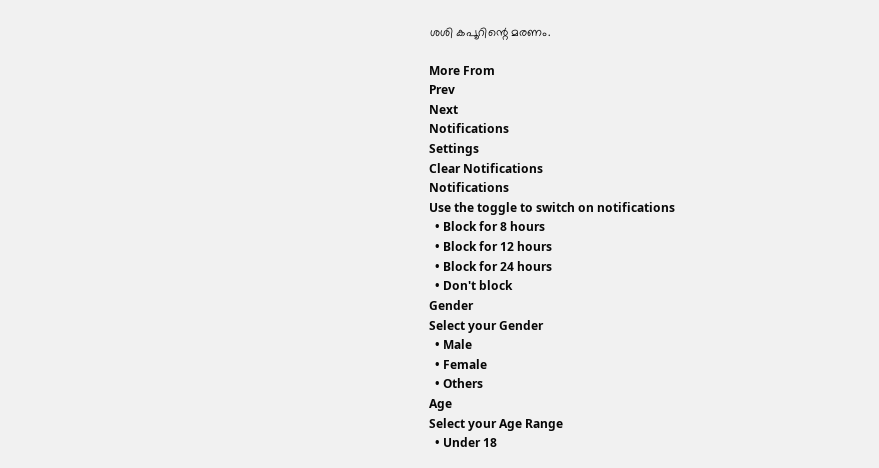ശശി കപൂറിന്റെ മരണം.

More From
Prev
Next
Notifications
Settings
Clear Notifications
Notifications
Use the toggle to switch on notifications
  • Block for 8 hours
  • Block for 12 hours
  • Block for 24 hours
  • Don't block
Gender
Select your Gender
  • Male
  • Female
  • Others
Age
Select your Age Range
  • Under 18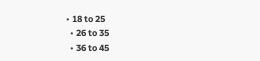• 18 to 25
  • 26 to 35
  • 36 to 45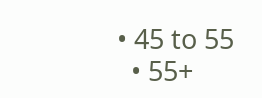• 45 to 55
  • 55+